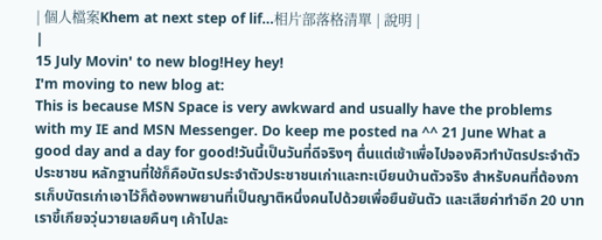| 個人檔案Khem at next step of lif...相片部落格清單 | 說明 |
|
15 July Movin' to new blog!Hey hey!
I'm moving to new blog at:
This is because MSN Space is very awkward and usually have the problems with my IE and MSN Messenger. Do keep me posted na ^^ 21 June What a good day and a day for good!วันนี้เป็นวันที่ดีจริงๆ ตื่นแต่เช้าเพื่อไปจองคิวทำบัตรประจำตัวประชาชน หลักฐานที่ใช้ก็คือบัตรประจำตัวประชาชนเก่าและทะเบียนบ้านตัวจริง สำหรับคนที่ต้องการเก็บบัตรเก่าเอาไว้ก็ต้องพาพยานที่เป็นญาติหนึ่งคนไปด้วยเพื่อยืนยันตัว และเสียค่าทำอีก 20 บาท เราขี้เกียจวุ่นวายเลยคืนๆ เค้าไปละ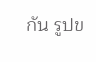กัน รูปข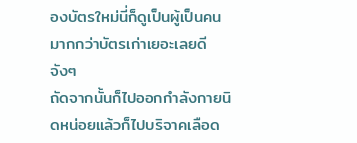องบัตรใหม่นี่ก็ดูเป็นผู้เป็นคนมากกว่าบัตรเก่าเยอะเลยดีจังๆ
ถัดจากนั้นก็ไปออกกำลังกายนิดหน่อยแล้วก็ไปบริจาคเลือด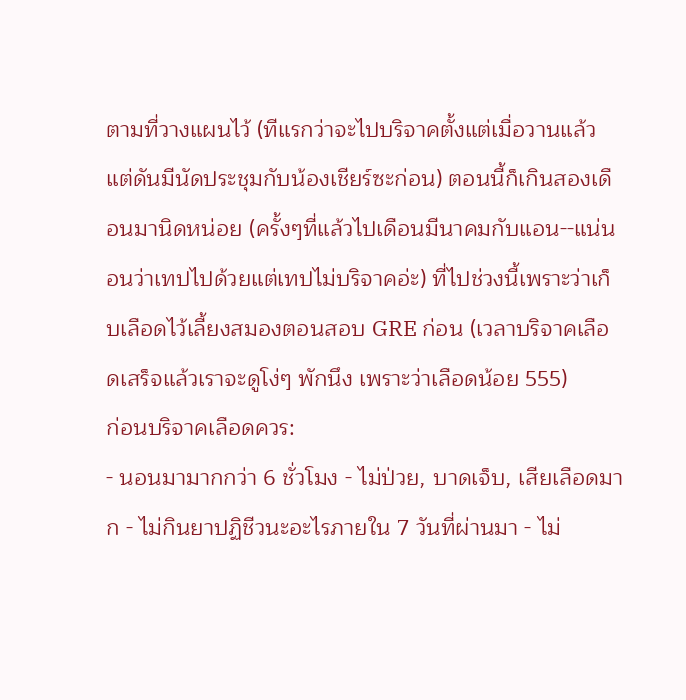ตามที่วางแผนไว้ (ทีแรกว่าจะไปบริจาคตั้งแต่เมื่อวานแล้ว แต่ดันมีนัดประชุมกับน้องเชียร์ซะก่อน) ตอนนี้ก็เกินสองเดือนมานิดหน่อย (ครั้งๆที่แล้วไปเดือนมีนาคมกับแอน--แน่นอนว่าเทปไปด้วยแต่เทปไม่บริจาคอ่ะ) ที่ไปช่วงนี้เพราะว่าเก็บเลือดไว้เลี้ยงสมองตอนสอบ GRE ก่อน (เวลาบริจาคเลือดเสร็จแล้วเราจะดูโง่ๆ พักนึง เพราะว่าเลือดน้อย 555)
ก่อนบริจาคเลือดควร:
- นอนมามากกว่า 6 ชั่วโมง - ไม่ป่วย, บาดเจ็บ, เสียเลือดมาก - ไม่กินยาปฏิชีวนะอะไรภายใน 7 วันที่ผ่านมา - ไม่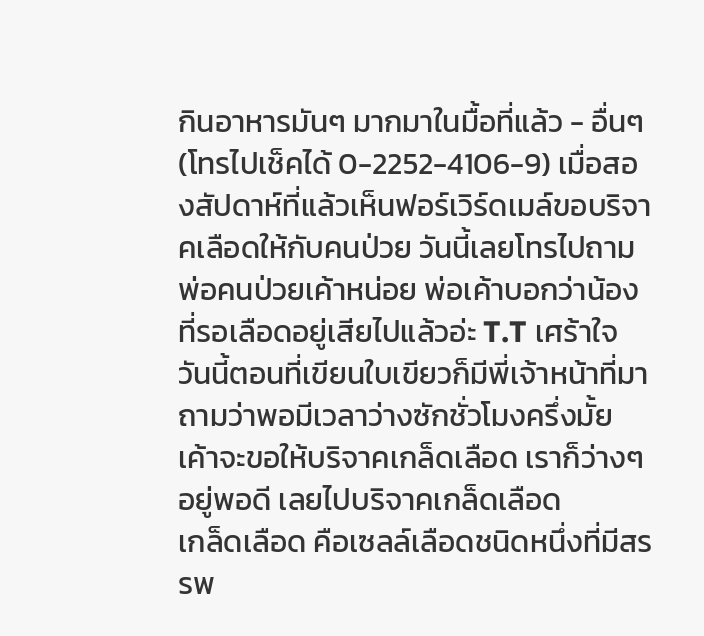กินอาหารมันๆ มากมาในมื้อที่แล้ว - อื่นๆ (โทรไปเช็คได้ 0-2252-4106-9) เมื่อสองสัปดาห์ที่แล้วเห็นฟอร์เวิร์ดเมล์ขอบริจาคเลือดให้กับคนป่วย วันนี้เลยโทรไปถามพ่อคนป่วยเค้าหน่อย พ่อเค้าบอกว่าน้องที่รอเลือดอยู่เสียไปแล้วอ่ะ T.T เศร้าใจ วันนี้ตอนที่เขียนใบเขียวก็มีพี่เจ้าหน้าที่มาถามว่าพอมีเวลาว่างซักชั่วโมงครึ่งมั้ย เค้าจะขอให้บริจาคเกล็ดเลือด เราก็ว่างๆ อยู่พอดี เลยไปบริจาคเกล็ดเลือด
เกล็ดเลือด คือเซลล์เลือดชนิดหนึ่งที่มีสรรพ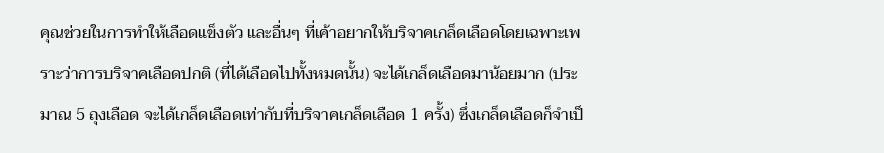คุณช่วยในการทำให้เลือดแข็งตัว และอื่นๆ ที่เค้าอยากให้บริจาคเกล็ดเลือดโดยเฉพาะเพราะว่าการบริจาคเลือดปกติ (ที่ได้เลือดไปทั้งหมดนั้น) จะได้เกล็ดเลือดมาน้อยมาก (ประมาณ 5 ถุงเลือด จะได้เกล็ดเลือดเท่ากับที่บริจาคเกล็ดเลือด 1 ครั้ง) ซึ่งเกล็ดเลือดก็จำเป็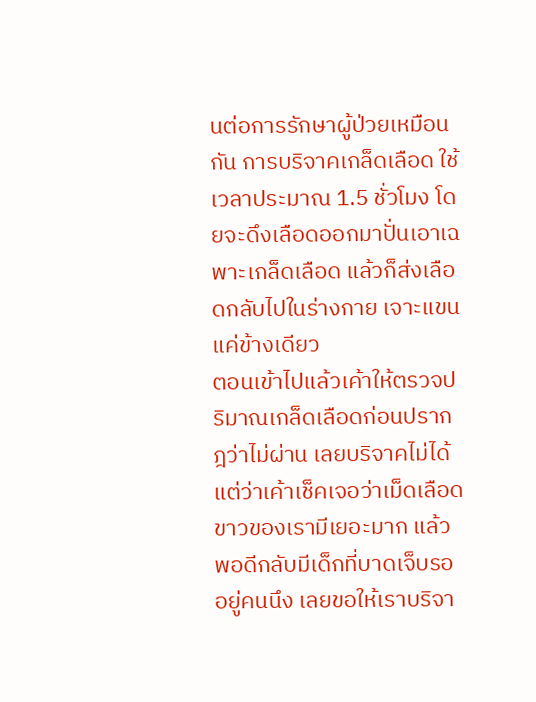นต่อการรักษาผู้ป่วยเหมือนกัน การบริจาคเกล็ดเลือด ใช้เวลาประมาณ 1.5 ชั่วโมง โดยจะดึงเลือดออกมาปั่นเอาเฉพาะเกล็ดเลือด แล้วก็ส่งเลือดกลับไปในร่างกาย เจาะแขนแค่ข้างเดียว
ตอนเข้าไปแล้วเค้าให้ตรวจปริมาณเกล็ดเลือดก่อนปรากฎว่าไม่ผ่าน เลยบริจาคไม่ได้ แต่ว่าเค้าเช็คเจอว่าเม็ดเลือดขาวของเรามีเยอะมาก แล้วพอดีกลับมีเด็กที่บาดเจ็บรออยู่คนนึง เลยขอให้เราบริจา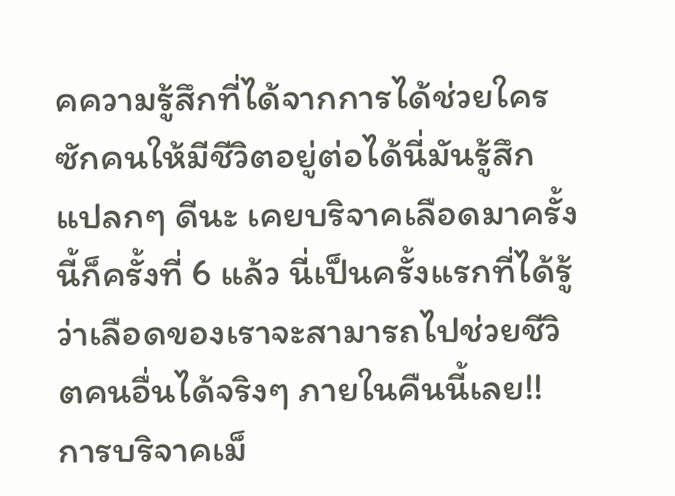คความรู้สึกที่ได้จากการได้ช่วยใครซักคนให้มีชีวิตอยู่ต่อได้นี่มันรู้สึกแปลกๆ ดีนะ เคยบริจาคเลือดมาครั้งนี้ก็ครั้งที่ 6 แล้ว นี่เป็นครั้งแรกที่ได้รู้ว่าเลือดของเราจะสามารถไปช่วยชีวิตคนอื่นได้จริงๆ ภายในคืนนี้เลย!!
การบริจาคเม็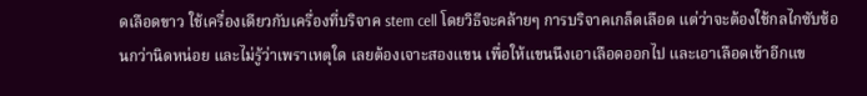ดเลือดขาว ใช้เครื่องเดียวกับเครื่องที่บริจาค stem cell โดยวิธีจะคล้ายๆ การบริจาคเกล็ดเลือด แต่ว่าจะต้องใช้กลไกซับซ้อนกว่านิดหน่อย และไม่รู้ว่าเพราเหตุใด เลยต้องเจาะสองแขน เพื่อให้แขนนึงเอาเลือดออกไป และเอาเลือดเข้าอีกแข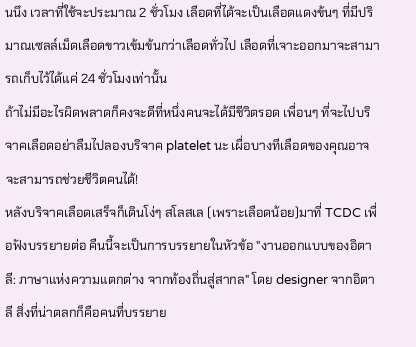นนึง เวลาที่ใช้จะประมาณ 2 ชั่วโมง เลือดที่ได้จะเป็นเลือดแดงข้นๆ ที่มีปริมาณเซลล์เม็ดเลือดขาวเข้มข้นกว่าเลือดทั่วไป เลือดที่เจาะออกมาจะสามารถเก็บไว้ได้แค่ 24 ชั่วโมงเท่านั้น
ถ้าไม่มีอะไรผิดพลาดก็คงจะดีที่หนึ่งคนจะได้มีชีวิตรอด เพื่อนๆ ที่จะไปบริจาคเลือดอย่าลืมไปลองบริจาค platelet นะ เผื่อบางทีเลือดของคุณอาจจะสามารถช่วยชีวิตคนได้!
หลังบริจาคเลือดเสร็จก็เดินโง่ๆ สโลสเล (เพราะเลือดน้อย)มาที่ TCDC เพื่อฟังบรรยายต่อ คืนนี้จะเป็นการบรรยายในหัวข้อ "งานออกแบบของอิตาลี: ภาษาแห่งความแตกต่าง จากท้องถิ่นสู่สากล" โดย designer จากอิตาลี สิ่งที่น่าตลกก็คือคนที่บรรยาย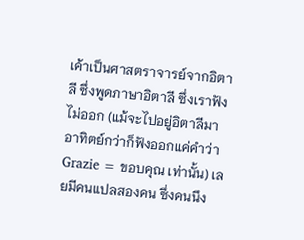เค้าเป็นศาสตราจารย์จากอิตาลี ซึ่งพูดภาษาอิตาลี ซึ่งเราฟังไม่ออก (แม้จะไปอยู่อิตาลีมาอาทิตย์กว่าก็ฟังออกแค่คำว่า Grazie = ขอบคุณ เท่านั้น) เลยมีคนแปลสองคน ซึ่งคนนึง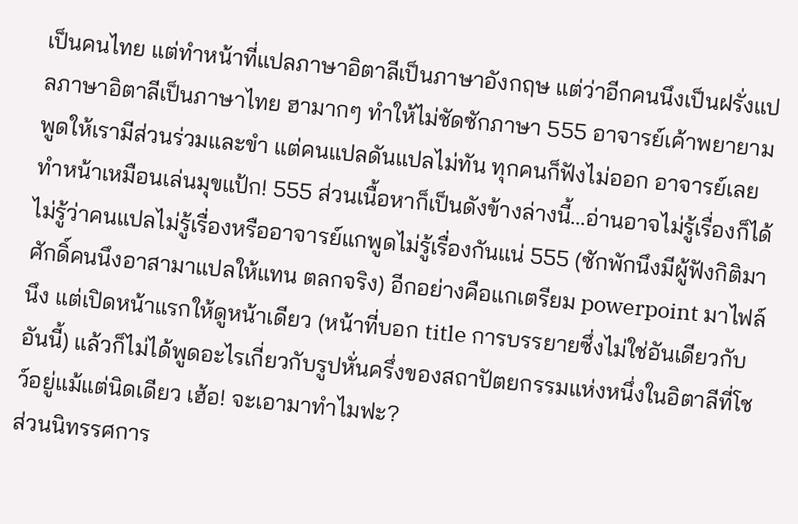เป็นคนไทย แต่ทำหน้าที่แปลภาษาอิตาลีเป็นภาษาอังกฤษ แต่ว่าอีกคนนึงเป็นฝรั่งแปลภาษาอิตาลีเป็นภาษาไทย ฮามากๆ ทำให้ไม่ชัดซักภาษา 555 อาจารย์เค้าพยายาม
พูดให้เรามีส่วนร่วมและขำ แต่คนแปลดันแปลไม่ทัน ทุกคนก็ฟังไม่ออก อาจารย์เลยทำหน้าเหมือนเล่นมุขแป้ก! 555 ส่วนเนื้อหาก็เป็นดังข้างล่างนี้...อ่านอาจไม่รู้เรื่องก็ได้ ไม่รู้ว่าคนแปลไม่รู้เรื่องหรืออาจารย์แกพูดไม่รู้เรื่องกันแน่ 555 (ซักพักนึงมีผู้ฟังกิติมาศักดิ์คนนึงอาสามาแปลให้แทน ตลกจริง) อีกอย่างคือแกเตรียม powerpoint มาไฟล์นึง แต่เปิดหน้าแรกให้ดูหน้าเดียว (หน้าที่บอก title การบรรยายซึ่งไม่ใช่อันเดียวกับอันนี้) แล้วก็ไม่ได้พูดอะไรเกี่ยวกับรูปหั่นครึ่งของสถาปัตยกรรมแห่งหนึ่งในอิตาลีที่โชว์อยู่แม้แต่นิดเดียว เฮ้อ! จะเอามาทำไมฟะ?
ส่วนนิทรรศการ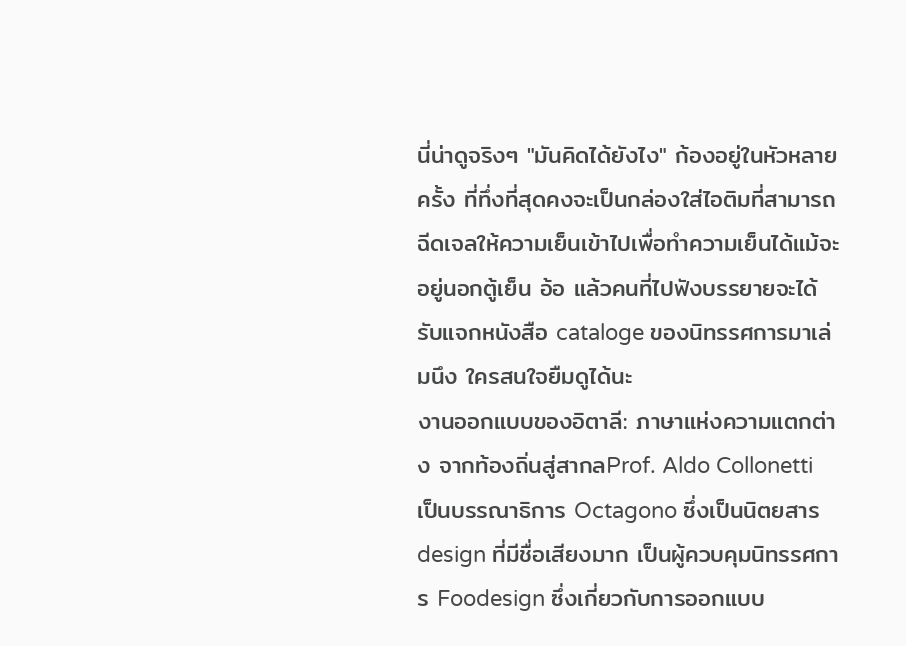นี่น่าดูจริงๆ "มันคิดได้ยังไง" ก้องอยู่ในหัวหลายครั้ง ที่ทึ่งที่สุดคงจะเป็นกล่องใส่ไอติมที่สามารถฉีดเจลให้ความเย็นเข้าไปเพื่อทำความเย็นได้แม้จะอยู่นอกตู้เย็น อ้อ แล้วคนที่ไปฟังบรรยายจะได้รับแจกหนังสือ cataloge ของนิทรรศการมาเล่มนึง ใครสนใจยืมดูได้นะ
งานออกแบบของอิตาลี: ภาษาแห่งความแตกต่าง จากท้องถิ่นสู่สากลProf. Aldo Collonetti เป็นบรรณาธิการ Octagono ซึ่งเป็นนิตยสาร design ที่มีชื่อเสียงมาก เป็นผู้ควบคุมนิทรรศการ Foodesign ซึ่งเกี่ยวกับการออกแบบ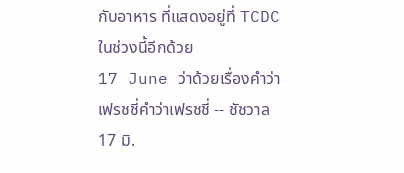กับอาหาร ที่แสดงอยู่ที่ TCDC ในช่วงนี้อีกด้วย
17 June ว่าด้วยเรื่องคำว่า เฟรชชี่คำว่าเฟรชชี่ -- ชัชวาล 17 มิ.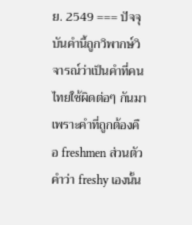ย. 2549 === ปัจจุบันคำนี้ถูกวิพากษ์วิจารณ์ว่าเป็นคำที่คนไทยใช้ผิดต่อๆ กันมา เพราะคำที่ถูกต้องคือ freshmen ส่วนตัวคำว่า freshy เองนั้น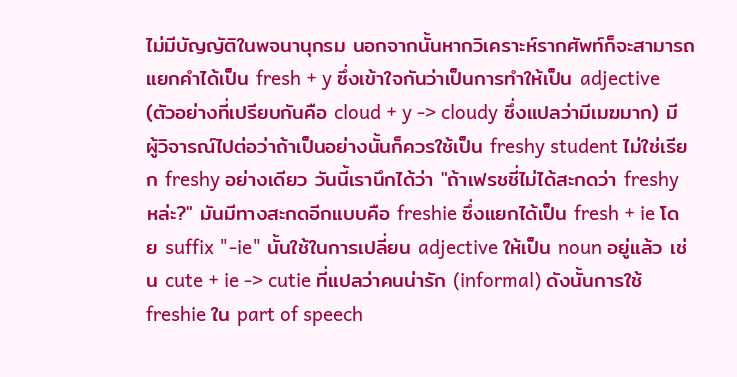ไม่มีบัญญัติในพจนานุกรม นอกจากนั้นหากวิเคราะห์รากศัพท์ก็จะสามารถแยกคำได้เป็น fresh + y ซึ่งเข้าใจกันว่าเป็นการทำให้เป็น adjective (ตัวอย่างที่เปรียบกันคือ cloud + y -> cloudy ซึ่งแปลว่ามีเมฆมาก) มีผู้วิจารณ์ไปต่อว่าถ้าเป็นอย่างนั้นก็ควรใช้เป็น freshy student ไม่ใช่เรียก freshy อย่างเดียว วันนี้เรานึกได้ว่า "ถ้าเฟรชชี่ไม่ได้สะกดว่า freshy หล่ะ?" มันมีทางสะกดอีกแบบคือ freshie ซึ่งแยกได้เป็น fresh + ie โดย suffix "-ie" นั้นใช้ในการเปลี่ยน adjective ให้เป็น noun อยู่แล้ว เช่น cute + ie -> cutie ที่แปลว่าคนน่ารัก (informal) ดังนั้นการใช้ freshie ใน part of speech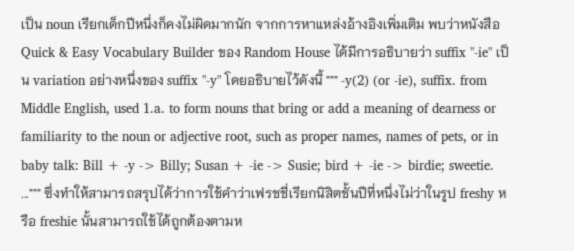เป็น noun เรียกเด็กปีหนึ่งก็คงไม่ผิดมากนัก จากการหาแหล่งอ้างอิงเพิ่มเติม พบว่าหนังสือ Quick & Easy Vocabulary Builder ของ Random House ได้มีการอธิบายว่า suffix "-ie" เป็น variation อย่างหนึ่งของ suffix "-y" โดยอธิบายไว้ดังนี้ """ -y(2) (or -ie), suffix. from Middle English, used 1.a. to form nouns that bring or add a meaning of dearness or familiarity to the noun or adjective root, such as proper names, names of pets, or in baby talk: Bill + -y -> Billy; Susan + -ie -> Susie; bird + -ie -> birdie; sweetie. ...""" ซึ่งทำให้สามารถสรุปได้ว่าการใช้คำว่าเฟรชชี่เรียกนิสิตชั้นปีที่หนึ่งไม่ว่าในรูป freshy หรือ freshie นั้นสามารถใช้ได้ถูกต้องตามห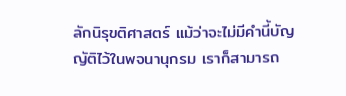ลักนิรุขติศาสตร์ แม้ว่าจะไม่มีคำนี้บัญญัติไว้ในพจนานุกรม เราก็สามารถ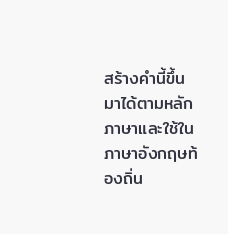สร้างคำนี้ขึ้นมาได้ตามหลักภาษาและใช้ในภาษาอังกฤษท้องถิ่น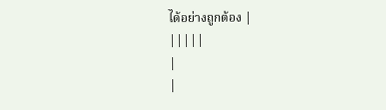ได้อย่างถูกต้อง |
|||||
|
|